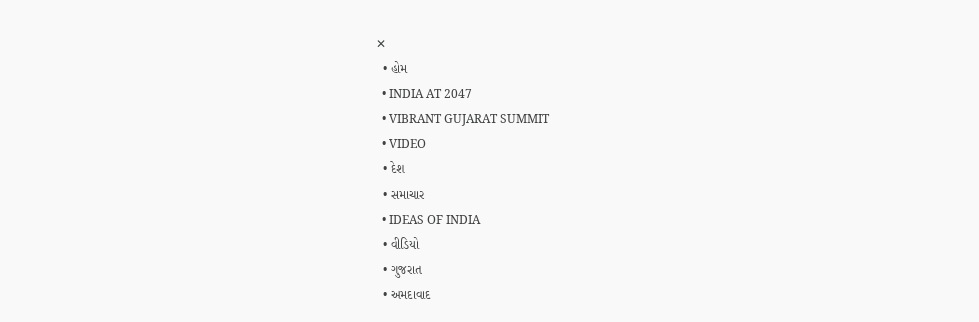✕
  • હોમ
  • INDIA AT 2047
  • VIBRANT GUJARAT SUMMIT
  • VIDEO
  • દેશ
  • સમાચાર
  • IDEAS OF INDIA
  • વીડિયો
  • ગુજરાત
  • અમદાવાદ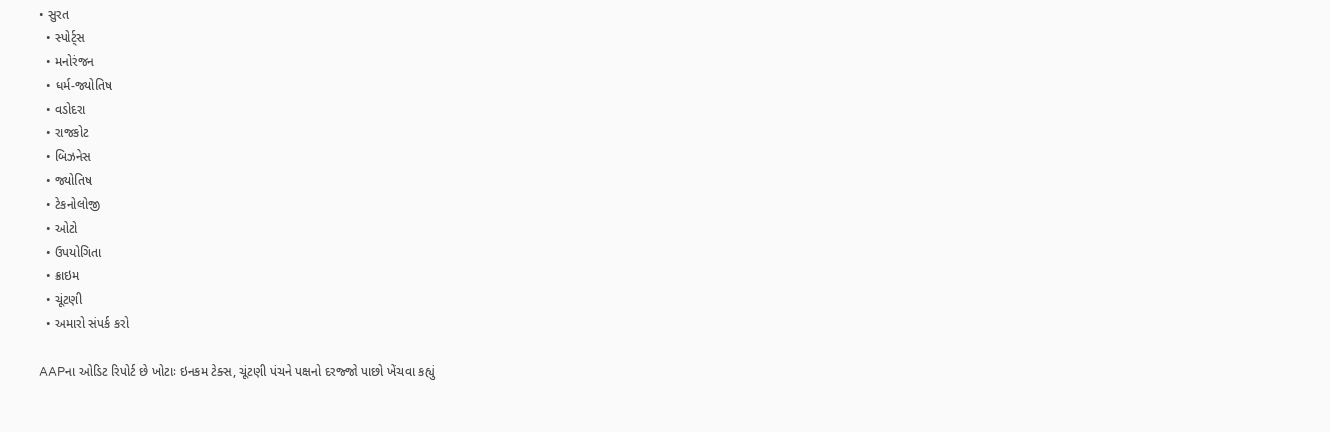• સુરત
  • સ્પોર્ટ્સ
  • મનોરંજન
  • ધર્મ-જ્યોતિષ
  • વડોદરા
  • રાજકોટ
  • બિઝનેસ
  • જ્યોતિષ
  • ટેકનોલોજી
  • ઓટો
  • ઉપયોગિતા
  • ક્રાઇમ
  • ચૂંટણી
  • અમારો સંપર્ક કરો

AAPના ઓડિટ રિપોર્ટ છે ખોટાઃ ઇનકમ ટેક્સ, ચૂંટણી પંચને પક્ષનો દરજ્જો પાછો ખેંચવા કહ્યું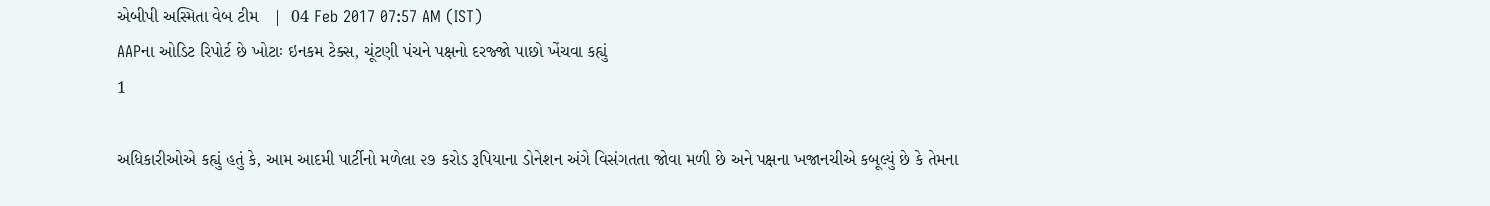એબીપી અસ્મિતા વેબ ટીમ   |  04 Feb 2017 07:57 AM (IST)
AAPના ઓડિટ રિપોર્ટ છે ખોટાઃ ઇનકમ ટેક્સ, ચૂંટણી પંચને પક્ષનો દરજ્જો પાછો ખેંચવા કહ્યું
1

અધિકારીઓએ કહ્યું હતું કે, આમ આદમી પાર્ટીનો મળેલા ૨૭ કરોડ રૂપિયાના ડોનેશન અંગે વિસંગતતા જોવા મળી છે અને પક્ષના ખજાનચીએ કબૂલ્યું છે કે તેમના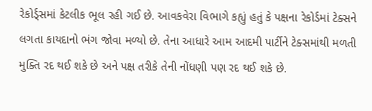રેકોર્ડ્સમાં કેટલીક ભૂલ રહી ગઈ છે. આવકવેરા વિભાગે કહ્યું હતું કે પક્ષના રેકોર્ડમાં ટેક્સને લગતા કાયદાનો ભંગ જોવા મળ્યો છે. તેના આધારે આમ આદમી પાર્ટીને ટેક્સમાંથી મળતી મુક્તિ રદ થઈ શકે છે અને પક્ષ તરીકે તેની નોંધણી પણ રદ થઈ શકે છે.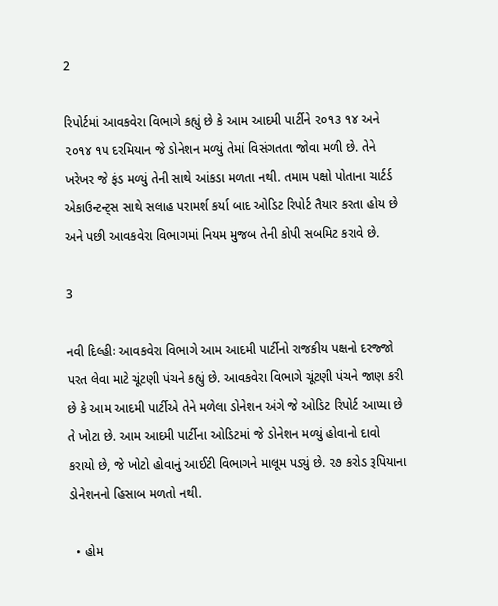2

રિપોર્ટમાં આવકવેરા વિભાગે કહ્યું છે કે આમ આદમી પાર્ટીને ૨૦૧૩ ૧૪ અને ૨૦૧૪ ૧૫ દરમિયાન જે ડોનેશન મળ્યું તેમાં વિસંગતતા જોવા મળી છે. તેને ખરેખર જે ફંડ મળ્યું તેની સાથે આંકડા મળતા નથી. તમામ પક્ષો પોતાના ચાર્ટર્ડ એકાઉન્ટન્ટ્સ સાથે સલાહ પરામર્શ કર્યા બાદ ઓડિટ રિપોર્ટ તૈયાર કરતા હોય છે અને પછી આવકવેરા વિભાગમાં નિયમ મુજબ તેની કોપી સબમિટ કરાવે છે.

3

નવી દિલ્હીઃ આવકવેરા વિભાગે આમ આદમી પાર્ટીનો રાજકીય પક્ષનો દરજ્જો પરત લેવા માટે ચૂંટણી પંચને કહ્યું છે. આવકવેરા વિભાગે ચૂંટણી પંચને જાણ કરી છે કે આમ આદમી પાર્ટીએ તેને મળેલા ડોનેશન અંગે જે ઓડિટ રિપોર્ટ આપ્યા છે તે ખોટા છે. આમ આદમી પાર્ટીના ઓડિટમાં જે ડોનેશન મળ્યું હોવાનો દાવો કરાયો છે, જે ખોટો હોવાનું આઈટી વિભાગને માલૂમ પડ્યું છે. ૨૭ કરોડ રૂપિયાના ડોનેશનનો હિસાબ મળતો નથી.

  • હોમ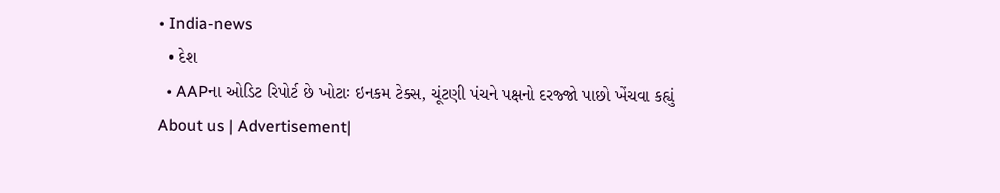• India-news
  • દેશ
  • AAPના ઓડિટ રિપોર્ટ છે ખોટાઃ ઇનકમ ટેક્સ, ચૂંટણી પંચને પક્ષનો દરજ્જો પાછો ખેંચવા કહ્યું
About us | Advertisement|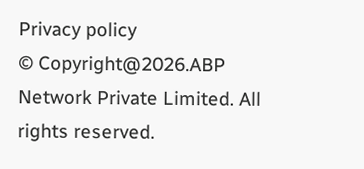Privacy policy
© Copyright@2026.ABP Network Private Limited. All rights reserved.